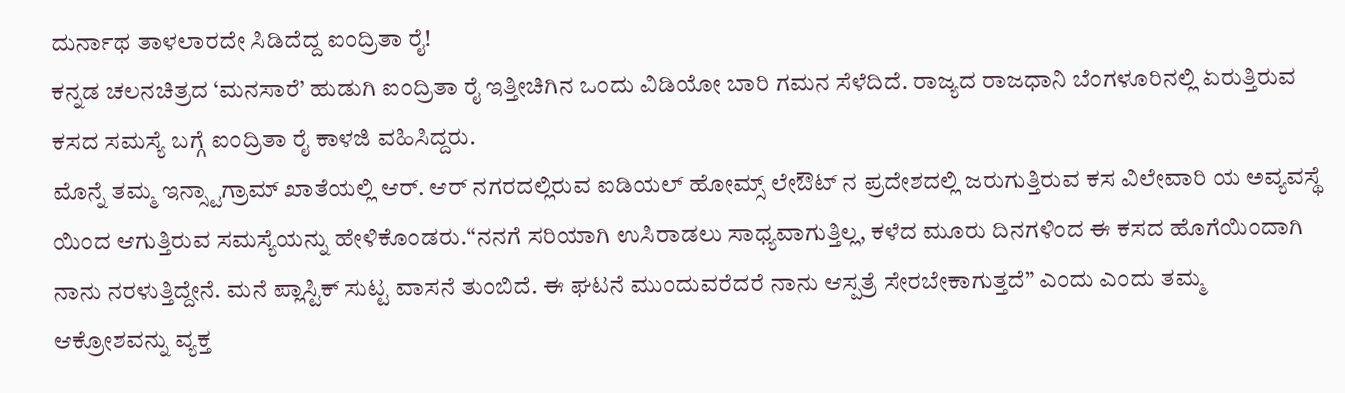ದುರ್ನಾಥ ತಾಳಲಾರದೇ ಸಿಡಿದೆದ್ದ ಐಂದ್ರಿತಾ ರೈ!
ಕನ್ನಡ ಚಲನಚಿತ್ರದ ‘ಮನಸಾರೆ’ ಹುಡುಗಿ ಐಂದ್ರಿತಾ ರೈ ಇತ್ತೀಚಿಗಿನ ಒಂದು ವಿಡಿಯೋ ಬಾರಿ ಗಮನ ಸೆಳೆದಿದೆ. ರಾಜ್ಯದ ರಾಜಧಾನಿ ಬೆಂಗಳೂರಿನಲ್ಲಿ ಏರುತ್ತಿರುವ ಕಸದ ಸಮಸ್ಯೆ ಬಗ್ಗೆ ಐಂದ್ರಿತಾ ರೈ ಕಾಳಜಿ ವಹಿಸಿದ್ದರು.
ಮೊನ್ನೆ ತಮ್ಮ ಇನ್ಸ್ಟಾಗ್ರಾಮ್ ಖಾತೆಯಲ್ಲಿ ಆರ್. ಆರ್ ನಗರದಲ್ಲಿರುವ ಐಡಿಯಲ್ ಹೋಮ್ಸ್ ಲೇಔಟ್ ನ ಪ್ರದೇಶದಲ್ಲಿ ಜರುಗುತ್ತಿರುವ ಕಸ ವಿಲೇವಾರಿ ಯ ಅವ್ಯವಸ್ಥೆ ಯಿಂದ ಆಗುತ್ತಿರುವ ಸಮಸ್ಯೆಯನ್ನು ಹೇಳಿಕೊಂಡರು.“ನನಗೆ ಸರಿಯಾಗಿ ಉಸಿರಾಡಲು ಸಾಧ್ಯವಾಗುತ್ತಿಲ್ಲ, ಕಳೆದ ಮೂರು ದಿನಗಳಿಂದ ಈ ಕಸದ ಹೊಗೆಯಿಂದಾಗಿ ನಾನು ನರಳುತ್ತಿದ್ದೇನೆ. ಮನೆ ಪ್ಲಾಸ್ಟಿಕ್ ಸುಟ್ಟ ವಾಸನೆ ತುಂಬಿದೆ. ಈ ಘಟನೆ ಮುಂದುವರೆದರೆ ನಾನು ಆಸ್ಪತ್ರೆ ಸೇರಬೇಕಾಗುತ್ತದೆ” ಎಂದು ಎಂದು ತಮ್ಮ ಆಕ್ರೋಶವನ್ನು ವ್ಯಕ್ತ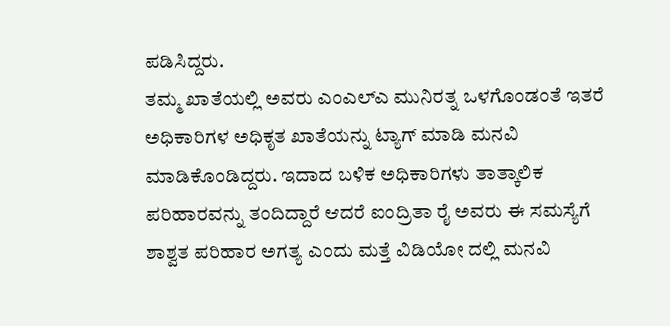ಪಡಿಸಿದ್ದರು.
ತಮ್ಮ ಖಾತೆಯಲ್ಲಿ ಅವರು ಎಂಎಲ್ಎ ಮುನಿರತ್ನ ಒಳಗೊಂಡಂತೆ ಇತರೆ ಅಧಿಕಾರಿಗಳ ಅಧಿಕೃತ ಖಾತೆಯನ್ನು ಟ್ಯಾಗ್ ಮಾಡಿ ಮನವಿ ಮಾಡಿಕೊಂಡಿದ್ದರು. ಇದಾದ ಬಳಿಕ ಅಧಿಕಾರಿಗಳು ತಾತ್ಕಾಲಿಕ ಪರಿಹಾರವನ್ನು ತಂದಿದ್ದಾರೆ ಆದರೆ ಐಂದ್ರಿತಾ ರೈ ಅವರು ಈ ಸಮಸ್ಯೆಗೆ ಶಾಶ್ವತ ಪರಿಹಾರ ಅಗತ್ಯ ಎಂದು ಮತ್ತೆ ವಿಡಿಯೋ ದಲ್ಲಿ ಮನವಿ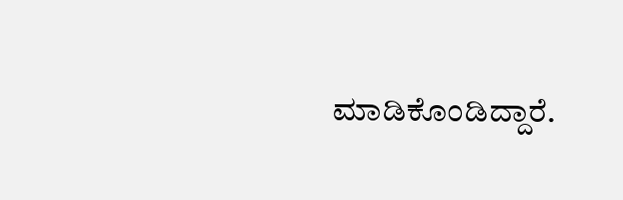ಮಾಡಿಕೊಂಡಿದ್ದಾರೆ.